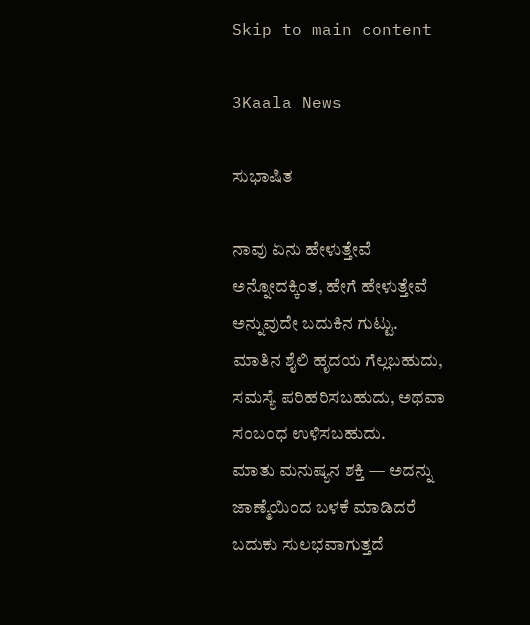Skip to main content

3Kaala News

ಸುಭಾಷಿತ

ನಾವು ಏನು ಹೇಳುತ್ತೇವೆ ಅನ್ನೋದಕ್ಕಿಂತ, ಹೇಗೆ ಹೇಳುತ್ತೇವೆ ಅನ್ನುವುದೇ ಬದುಕಿನ ಗುಟ್ಟು.
ಮಾತಿನ ಶೈಲಿ ಹೃದಯ ಗೆಲ್ಲಬಹುದು, ಸಮಸ್ಯೆ ಪರಿಹರಿಸಬಹುದು, ಅಥವಾ ಸಂಬಂಧ ಉಳಿಸಬಹುದು.
ಮಾತು ಮನುಷ್ಯನ ಶಕ್ತಿ — ಅದನ್ನು ಜಾಣ್ಮೆಯಿಂದ ಬಳಕೆ ಮಾಡಿದರೆ ಬದುಕು ಸುಲಭವಾಗುತ್ತದೆ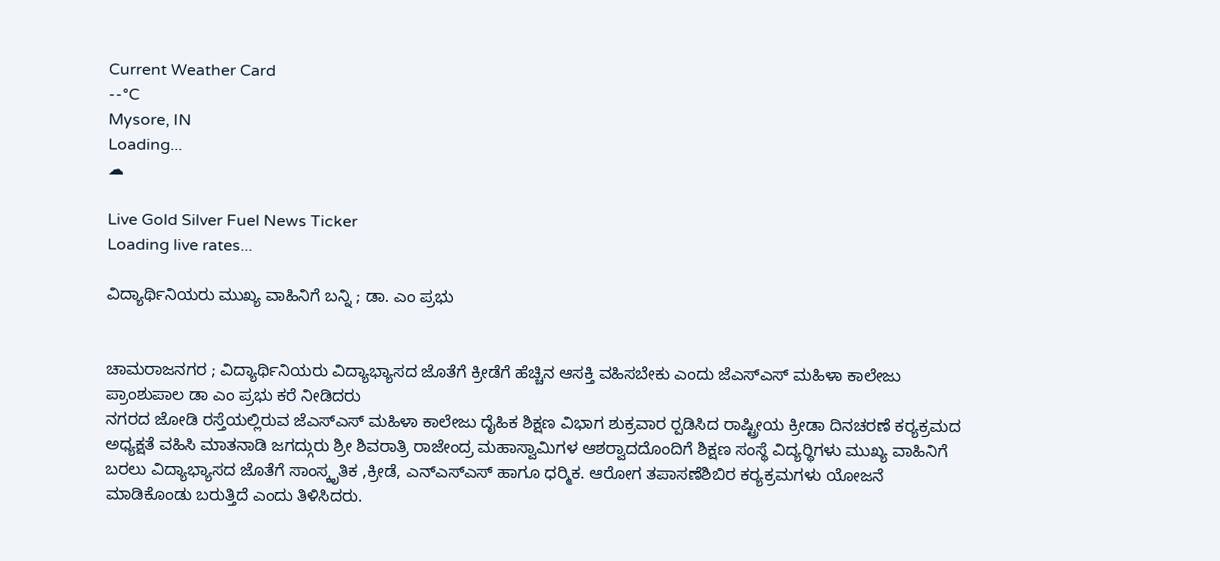Current Weather Card
--°C
Mysore, IN
Loading...
☁

Live Gold Silver Fuel News Ticker
Loading live rates...

ವಿದ್ಯಾರ್ಥಿನಿಯರು ಮುಖ್ಯ ವಾಹಿನಿಗೆ ಬನ್ನಿ ; ಡಾ. ಎಂ ಪ್ರಭು


ಚಾಮರಾಜನಗರ ; ವಿದ್ಯಾರ್ಥಿನಿಯರು ವಿದ್ಯಾಭ್ಯಾಸದ ಜೊತೆಗೆ ಕ್ರೀಡೆಗೆ ಹೆಚ್ಚಿನ ಆಸಕ್ತಿ ವಹಿಸಬೇಕು ಎಂದು ಜೆಎಸ್ಎಸ್ ಮಹಿಳಾ ಕಾಲೇಜು ಪ್ರಾಂಶುಪಾಲ ಡಾ ಎಂ ಪ್ರಭು ಕರೆ ನೀಡಿದರು
ನಗರದ ಜೋಡಿ ರಸ್ತೆಯಲ್ಲಿರುವ ಜೆಎಸ್ಎಸ್ ಮಹಿಳಾ ಕಾಲೇಜು ದೈಹಿಕ ಶಿಕ್ಷಣ ವಿಭಾಗ ಶುಕ್ರವಾರ ರ‍್ಪಡಿಸಿದ ರಾಷ್ಟ್ರೀಯ ಕ್ರೀಡಾ ದಿನಚರಣೆ ಕರ‍್ಯಕ್ರಮದ ಅಧ್ಯಕ್ಷತೆ ವಹಿಸಿ ಮಾತನಾಡಿ ಜಗದ್ಗುರು ಶ್ರೀ ಶಿವರಾತ್ರಿ ರಾಜೇಂದ್ರ ಮಹಾಸ್ವಾಮಿಗಳ ಆಶರ‍್ವಾದದೊಂದಿಗೆ ಶಿಕ್ಷಣ ಸಂಸ್ಥೆ ವಿದ್ಯರ‍್ಥಿಗಳು ಮುಖ್ಯ ವಾಹಿನಿಗೆ ಬರಲು ವಿದ್ಯಾಭ್ಯಾಸದ ಜೊತೆಗೆ ಸಾಂಸ್ಕೃತಿಕ ,ಕ್ರೀಡೆ, ಎನ್ಎಸ್ಎಸ್ ಹಾಗೂ ಧರ‍್ಮಿಕ. ಆರೋಗ ತಪಾಸಣೆಶಿಬಿರ ಕರ‍್ಯಕ್ರಮಗಳು ಯೋಜನೆ ಮಾಡಿಕೊಂಡು ಬರುತ್ತಿದೆ ಎಂದು ತಿಳಿಸಿದರು.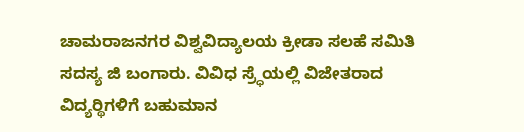ಚಾಮರಾಜನಗರ ವಿಶ್ವವಿದ್ಯಾಲಯ ಕ್ರೀಡಾ ಸಲಹೆ ಸಮಿತಿ ಸದಸ್ಯ ಜಿ ಬಂಗಾರು. ವಿವಿಧ ಸ್ರ‍್ಧೆಯಲ್ಲಿ ವಿಜೇತರಾದ ವಿದ್ಯರ‍್ಥಿಗಳಿಗೆ ಬಹುಮಾನ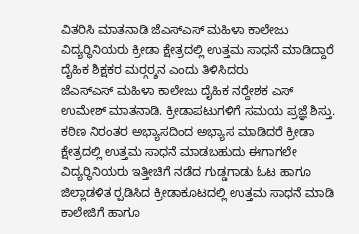ವಿತರಿಸಿ ಮಾತನಾಡಿ ಜೆಎಸ್ಎಸ್ ಮಹಿಳಾ ಕಾಲೇಜು ವಿದ್ಯರ‍್ಥಿನಿಯರು ಕ್ರೀಡಾ ಕ್ಷೇತ್ರದಲ್ಲಿ ಉತ್ತಮ ಸಾಧನೆ ಮಾಡಿದ್ದಾರೆ ದೈಹಿಕ ಶಿಕ್ಷಕರ ಮರ‍್ಗರ‍್ಶನ ಎಂದು ತಿಳಿಸಿದರು
ಜೆಎಸ್ಎಸ್ ಮಹಿಳಾ ಕಾಲೇಜು ದೈಹಿಕ ನರ‍್ದೇಶಕ ಎಸ್ ಉಮೇಶ್ ಮಾತನಾಡಿ. ಕ್ರೀಡಾಪಟುಗಳಿಗೆ ಸಮಯ ಪ್ರಜ್ಞೆ ಶಿಸ್ತು. ಕಠಿಣ ನಿರಂತರ ಅಭ್ಯಾಸದಿಂದ ಅಭ್ಯಾಸ ಮಾಡಿದರೆ ಕ್ರೀಡಾ ಕ್ಷೇತ್ರದಲ್ಲಿ ಉತ್ತಮ ಸಾಧನೆ ಮಾಡಬಹುದು ಈಗಾಗಲೇ ವಿದ್ಯರ‍್ಥಿನಿಯರು ಇತ್ತೀಚಿಗೆ ನಡೆದ ಗುಡ್ಡಗಾಡು ಓಟ ಹಾಗೂ ಜಿಲ್ಲಾಡಳಿತ ರ‍್ಪಡಿಸಿದ ಕ್ರೀಡಾಕೂಟದಲ್ಲಿ ಉತ್ತಮ ಸಾಧನೆ ಮಾಡಿ ಕಾಲೇಜಿಗೆ ಹಾಗೂ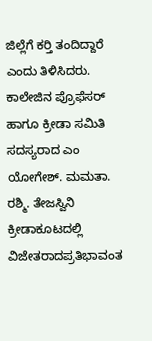ಜಿಲ್ಲೆಗೆ ಕರ‍್ತಿ ತಂದಿದ್ದಾರೆ ಎಂದು ತಿಳಿಸಿದರು.
ಕಾಲೇಜಿನ ಪ್ರೊಫೆಸರ್ ಹಾಗೂ ಕ್ರೀಡಾ ಸಮಿತಿ ಸದಸ್ಯರಾದ ಎಂ ಯೋಗೇಶ್. ಮಮತಾ. ರಶ್ಮಿ. ತೇಜಸ್ವಿನಿ
ಕ್ರೀಡಾಕೂಟದಲ್ಲಿ ವಿಜೇತರಾದಪ್ರತಿಭಾವಂತ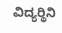ವಿದ್ಯರ‍್ಥಿನಿ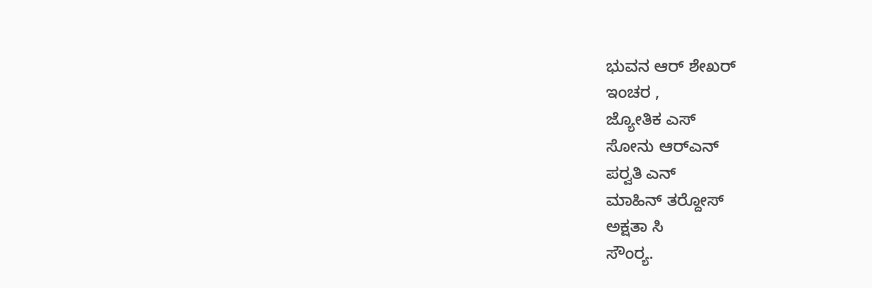ಭುವನ ಆರ್ ಶೇಖರ್
ಇಂಚರ ,
ಜ್ಯೋತಿಕ ಎಸ್
ಸೋನು ಆರ್‌ಎನ್
ಪರ‍್ವತಿ ಎನ್
ಮಾಹಿನ್ ತರ‍್ದೋಸ್
ಅಕ್ಷತಾ ಸಿ
ಸೌಂರ‍್ಯ.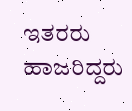ಇತರರು ಹಾಜರಿದ್ದರು